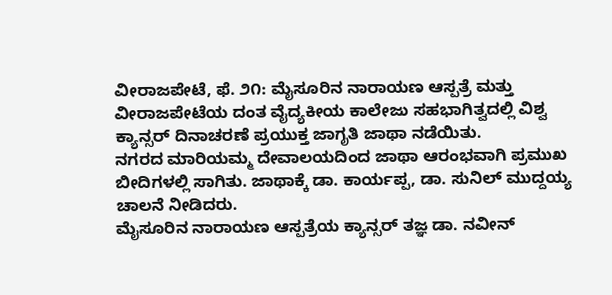ವೀರಾಜಪೇಟೆ, ಫೆ. ೨೧: ಮೈಸೂರಿನ ನಾರಾಯಣ ಆಸ್ಪತ್ರೆ ಮತ್ತು ವೀರಾಜಪೇಟೆಯ ದಂತ ವೈದ್ಯಕೀಯ ಕಾಲೇಜು ಸಹಭಾಗಿತ್ವದಲ್ಲಿ ವಿಶ್ವ ಕ್ಯಾನ್ಸರ್ ದಿನಾಚರಣೆ ಪ್ರಯುಕ್ತ ಜಾಗೃತಿ ಜಾಥಾ ನಡೆಯಿತು.
ನಗರದ ಮಾರಿಯಮ್ಮ ದೇವಾಲಯದಿಂದ ಜಾಥಾ ಆರಂಭವಾಗಿ ಪ್ರಮುಖ ಬೀದಿಗಳಲ್ಲಿ ಸಾಗಿತು. ಜಾಥಾಕ್ಕೆ ಡಾ. ಕಾರ್ಯಪ್ಪ, ಡಾ. ಸುನಿಲ್ ಮುದ್ದಯ್ಯ ಚಾಲನೆ ನೀಡಿದರು.
ಮೈಸೂರಿನ ನಾರಾಯಣ ಆಸ್ಪತ್ರೆಯ ಕ್ಯಾನ್ಸರ್ ತಜ್ಞ ಡಾ. ನವೀನ್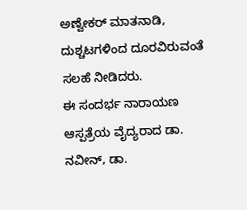ಅಣ್ವೇಕರ್ ಮಾತನಾಡಿ, ದುಶ್ಚಟಗಳಿಂದ ದೂರವಿರುವಂತೆ ಸಲಹೆ ನೀಡಿದರು.
ಈ ಸಂದರ್ಭ ನಾರಾಯಣ ಆಸ್ಪತ್ರೆಯ ವೈದ್ಯರಾದ ಡಾ. ನವೀನ್, ಡಾ.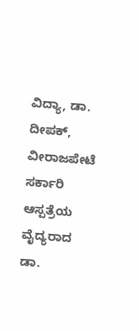ವಿದ್ಯಾ, ಡಾ. ದೀಪಕ್, ವೀರಾಜಪೇಟೆ ಸರ್ಕಾರಿ ಆಸ್ಪತ್ರೆಯ ವೈದ್ಯರಾದ ಡಾ.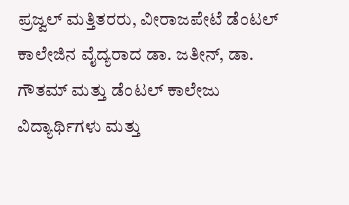ಪ್ರಜ್ವಲ್ ಮತ್ತಿತರರು, ವೀರಾಜಪೇಟೆ ಡೆಂಟಲ್ ಕಾಲೇಜಿನ ವೈದ್ಯರಾದ ಡಾ. ಜತೀನ್, ಡಾ. ಗೌತಮ್ ಮತ್ತು ಡೆಂಟಲ್ ಕಾಲೇಜು ವಿದ್ಯಾರ್ಥಿಗಳು ಮತ್ತು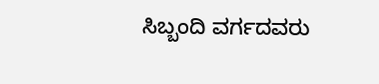ಸಿಬ್ಬಂದಿ ವರ್ಗದವರು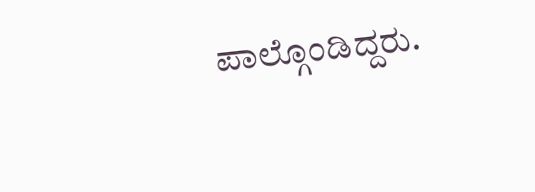ಪಾಲ್ಗೊಂಡಿದ್ದರು.